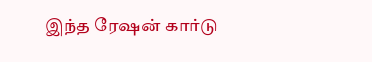இந்த ரேஷன் கார்டு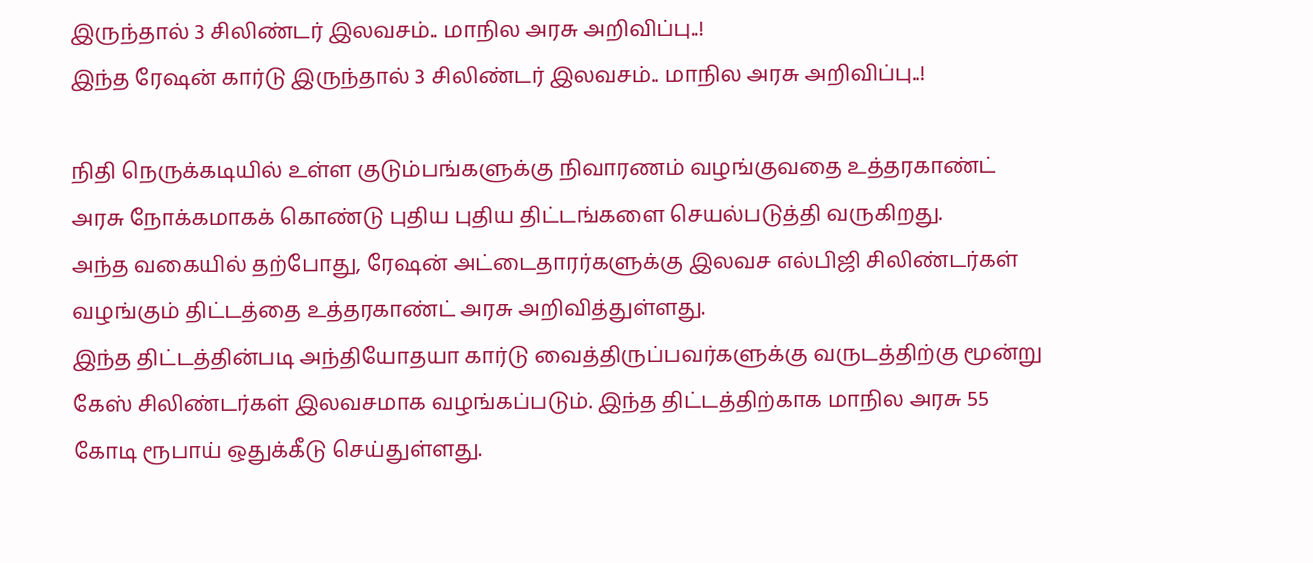இருந்தால் 3 சிலிண்டர் இலவசம்.. மாநில அரசு அறிவிப்பு..!
இந்த ரேஷன் கார்டு இருந்தால் 3 சிலிண்டர் இலவசம்.. மாநில அரசு அறிவிப்பு..!

நிதி நெருக்கடியில் உள்ள குடும்பங்களுக்கு நிவாரணம் வழங்குவதை உத்தரகாண்ட் அரசு நோக்கமாகக் கொண்டு புதிய புதிய திட்டங்களை செயல்படுத்தி வருகிறது.
அந்த வகையில் தற்போது, ரேஷன் அட்டைதாரர்களுக்கு இலவச எல்பிஜி சிலிண்டர்கள் வழங்கும் திட்டத்தை உத்தரகாண்ட் அரசு அறிவித்துள்ளது.
இந்த திட்டத்தின்படி அந்தியோதயா கார்டு வைத்திருப்பவர்களுக்கு வருடத்திற்கு மூன்று கேஸ் சிலிண்டர்கள் இலவசமாக வழங்கப்படும். இந்த திட்டத்திற்காக மாநில அரசு 55 கோடி ரூபாய் ஒதுக்கீடு செய்துள்ளது.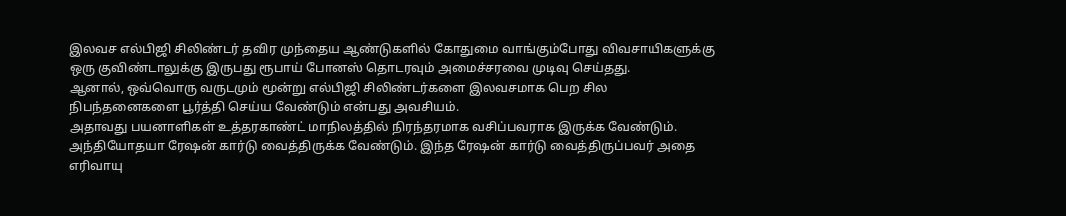இலவச எல்பிஜி சிலிண்டர் தவிர முந்தைய ஆண்டுகளில் கோதுமை வாங்கும்போது விவசாயிகளுக்கு ஒரு குவிண்டாலுக்கு இருபது ரூபாய் போனஸ் தொடரவும் அமைச்சரவை முடிவு செய்தது.
ஆனால், ஒவ்வொரு வருடமும் மூன்று எல்பிஜி சிலிண்டர்களை இலவசமாக பெற சில நிபந்தனைகளை பூர்த்தி செய்ய வேண்டும் என்பது அவசியம்.
அதாவது பயனாளிகள் உத்தரகாண்ட் மாநிலத்தில் நிரந்தரமாக வசிப்பவராக இருக்க வேண்டும். அந்தியோதயா ரேஷன் கார்டு வைத்திருக்க வேண்டும். இந்த ரேஷன் கார்டு வைத்திருப்பவர் அதை எரிவாயு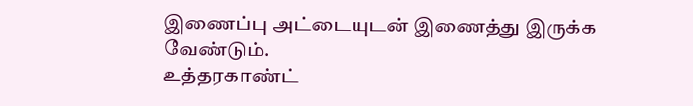இணைப்பு அட்டையுடன் இணைத்து இருக்க வேண்டும்.
உத்தரகாண்ட்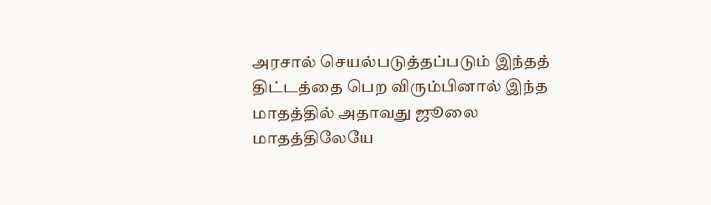அரசால் செயல்படுத்தப்படும் இந்தத் திட்டத்தை பெற விரும்பினால் இந்த மாதத்தில் அதாவது ஜூலை மாதத்திலேயே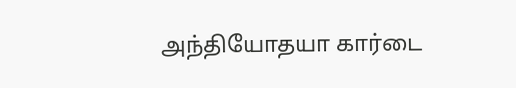அந்தியோதயா கார்டை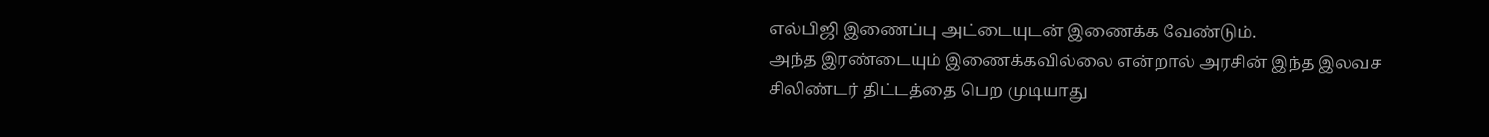எல்பிஜி இணைப்பு அட்டையுடன் இணைக்க வேண்டும்.
அந்த இரண்டையும் இணைக்கவில்லை என்றால் அரசின் இந்த இலவச சிலிண்டர் திட்டத்தை பெற முடியாது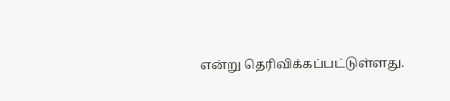என்று தெரிவிக்கப்பட்டுள்ளது.